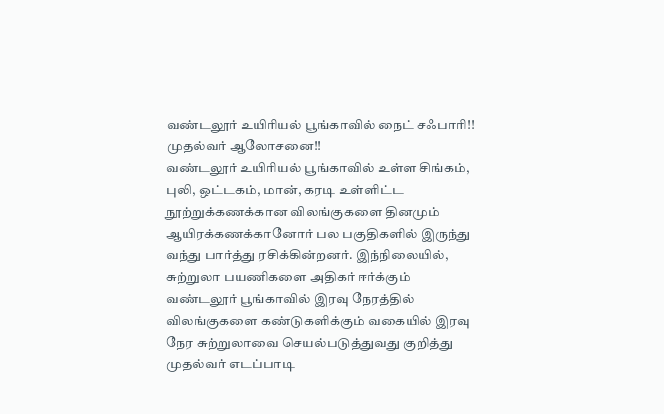வண்டலூர் உயிரியல் பூங்காவில் நைட் சஃபாரி!! முதல்வர் ஆலோசனை!!
வண்டலூர் உயிரியல் பூங்காவில் உள்ள சிங்கம், புலி, ஒட்டகம், மான், கரடி உள்ளிட்ட நூற்றுக்கணக்கான விலங்குகளை தினமும் ஆயிரக்கணக்கானோர் பல பகுதிகளில் இருந்து வந்து பார்த்து ரசிக்கின்றனர். இந்நிலையில், சுற்றுலா பயணிகளை அதிகர் ஈர்க்கும் வண்டலூர் பூங்காவில் இரவு நேரத்தில் விலங்குகளை கண்டுகளிக்கும் வகையில் இரவு நேர சுற்றுலாவை செயல்படுத்துவது குறித்து முதல்வர் எடப்பாடி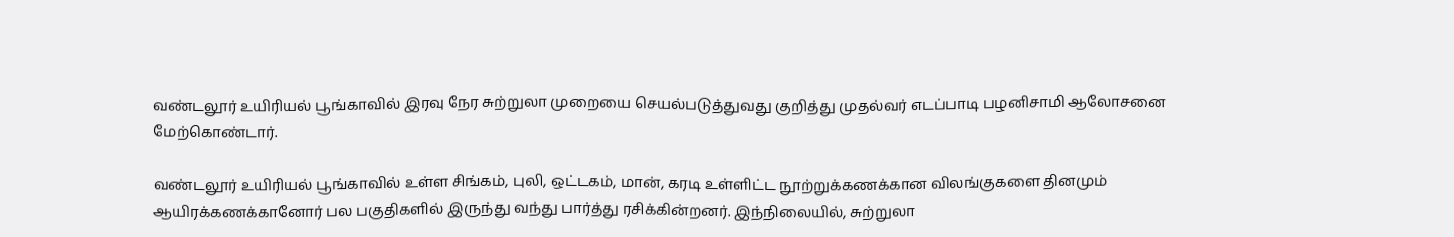வண்டலூர் உயிரியல் பூங்காவில் இரவு நேர சுற்றுலா முறையை செயல்படுத்துவது குறித்து முதல்வர் எடப்பாடி பழனிசாமி ஆலோசனை மேற்கொண்டார்.

வண்டலூர் உயிரியல் பூங்காவில் உள்ள சிங்கம், புலி, ஒட்டகம், மான், கரடி உள்ளிட்ட நூற்றுக்கணக்கான விலங்குகளை தினமும் ஆயிரக்கணக்கானோர் பல பகுதிகளில் இருந்து வந்து பார்த்து ரசிக்கின்றனர். இந்நிலையில், சுற்றுலா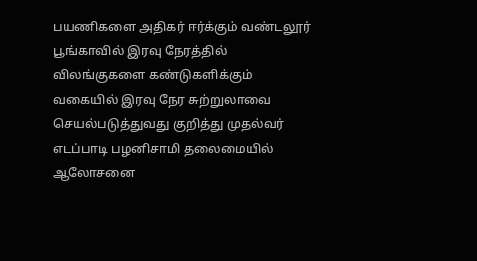பயணிகளை அதிகர் ஈர்க்கும் வண்டலூர் பூங்காவில் இரவு நேரத்தில் விலங்குகளை கண்டுகளிக்கும் வகையில் இரவு நேர சுற்றுலாவை செயல்படுத்துவது குறித்து முதல்வர் எடப்பாடி பழனிசாமி தலைமையில் ஆலோசனை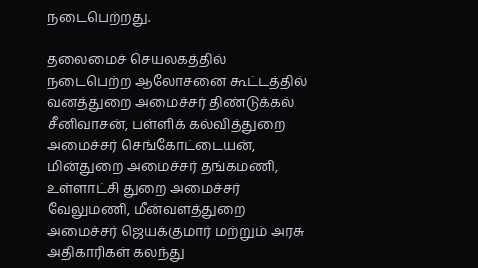நடைபெற்றது.

தலைமைச் செயலகத்தில் நடைபெற்ற ஆலோசனை கூட்டத்தில் வனத்துறை அமைச்சர் திண்டுக்கல் சீனிவாசன், பள்ளிக் கல்வித்துறை அமைச்சர் செங்கோட்டையன், மின்துறை அமைச்சர் தங்கமணி, உள்ளாட்சி துறை அமைச்சர் வேலுமணி, மீன்வளத்துறை அமைச்சர் ஜெயக்குமார் மற்றும் அரசு அதிகாரிகள் கலந்து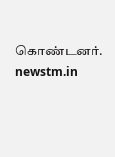கொண்டனர்.
newstm.in